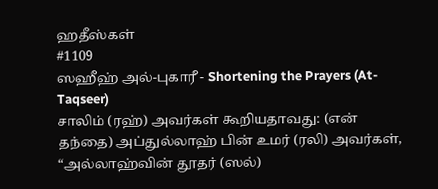ஹதீஸ்கள்
#1109
ஸஹீஹ் அல்-புகாரீ - Shortening the Prayers (At-Taqseer)
சாலிம் (ரஹ்) அவர்கள் கூறியதாவது: (என் தந்தை) அப்துல்லாஹ் பின் உமர் (ரலி) அவர்கள், “அல்லாஹ்வின் தூதர் (ஸல்)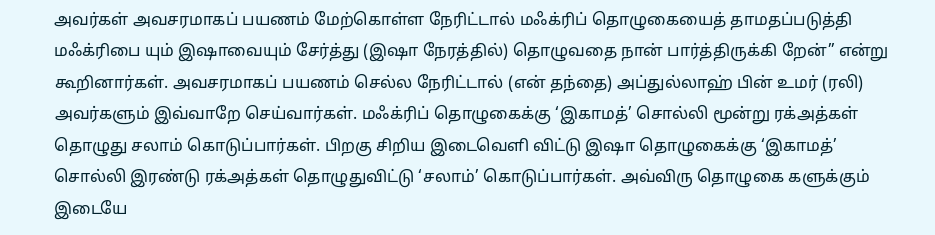அவர்கள் அவசரமாகப் பயணம் மேற்கொள்ள நேரிட்டால் மஃக்ரிப் தொழுகையைத் தாமதப்படுத்தி மஃக்ரிபை யும் இஷாவையும் சேர்த்து (இஷா நேரத்தில்) தொழுவதை நான் பார்த்திருக்கி றேன்” என்று கூறினார்கள். அவசரமாகப் பயணம் செல்ல நேரிட்டால் (என் தந்தை) அப்துல்லாஹ் பின் உமர் (ரலி) அவர்களும் இவ்வாறே செய்வார்கள். மஃக்ரிப் தொழுகைக்கு ‘இகாமத்’ சொல்லி மூன்று ரக்அத்கள் தொழுது சலாம் கொடுப்பார்கள். பிறகு சிறிய இடைவெளி விட்டு இஷா தொழுகைக்கு ‘இகாமத்’ சொல்லி இரண்டு ரக்அத்கள் தொழுதுவிட்டு ‘சலாம்’ கொடுப்பார்கள். அவ்விரு தொழுகை களுக்கும் இடையே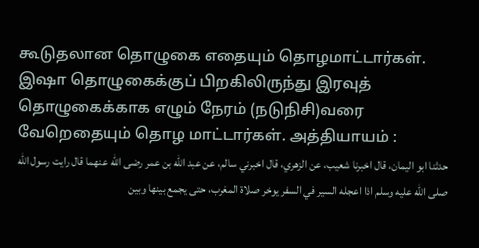கூடுதலான தொழுகை எதையும் தொழமாட்டார்கள். இஷா தொழுகைக்குப் பிறகிலிருந்து இரவுத் தொழுகைக்காக எழும் நேரம் (நடுநிசி)வரை வேறெதையும் தொழ மாட்டார்கள். அத்தியாயம் :
حدثنا ابو اليمان، قال اخبرنا شعيب، عن الزهري، قال اخبرني سالم، عن عبد الله بن عمر رضى الله عنهما قال رايت رسول الله صلى الله عليه وسلم اذا اعجله السير في السفر يوخر صلاة المغرب، حتى يجمع بينها وبين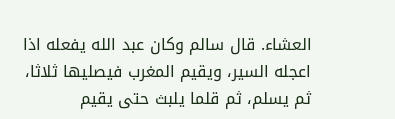العشاء. قال سالم وكان عبد الله يفعله اذا اعجله السير، ويقيم المغرب فيصليها ثلاثا، ثم يسلم، ثم قلما يلبث حتى يقيم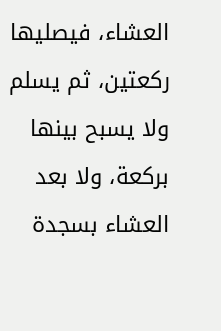العشاء، فيصليها ركعتين، ثم يسلم ولا يسبح بينها بركعة، ولا بعد العشاء بسجدة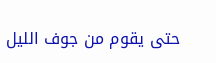حتى يقوم من جوف الليل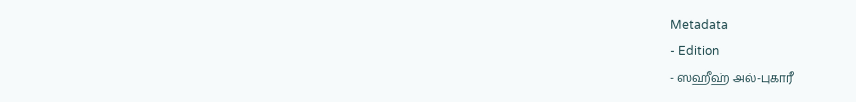Metadata
- Edition
- ஸஹீஹ் அல்-புகாரீ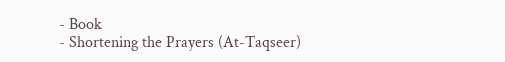- Book
- Shortening the Prayers (At-Taqseer)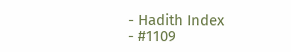- Hadith Index
- #1109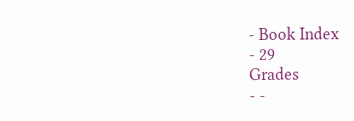- Book Index
- 29
Grades
- -